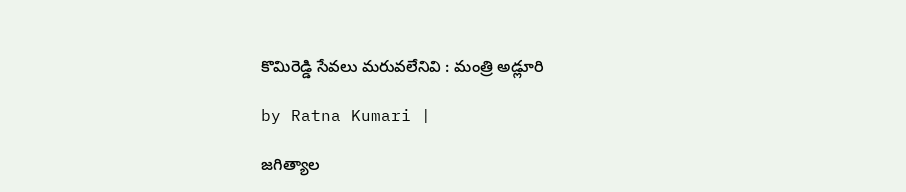కొమిరెడ్డి సేవలు మరువలేనివి : మంత్రి అడ్లూరి

by Ratna Kumari |

జగిత్యాల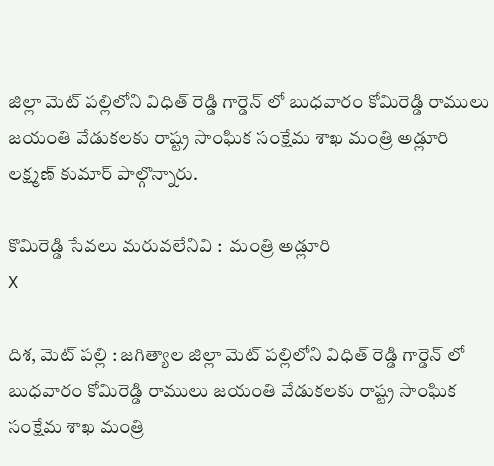జిల్లా మెట్ పల్లిలోని విధిత్ రెడ్డి గార్డెన్ లో బుధవారం కోమిరెడ్డి రాములు జయంతి వేడుకలకు రాష్ట్ర సాంఘిక సంక్షేమ శాఖ మంత్రి అడ్లూరి లక్ష్మణ్ కుమార్ పాల్గొన్నారు.

కొమిరెడ్డి సేవలు మరువలేనివి :  మంత్రి అడ్లూరి
X

దిశ, మెట్ పల్లి : జగిత్యాల జిల్లా మెట్ పల్లిలోని విధిత్ రెడ్డి గార్డెన్ లో బుధవారం కోమిరెడ్డి రాములు జయంతి వేడుకలకు రాష్ట్ర సాంఘిక సంక్షేమ శాఖ మంత్రి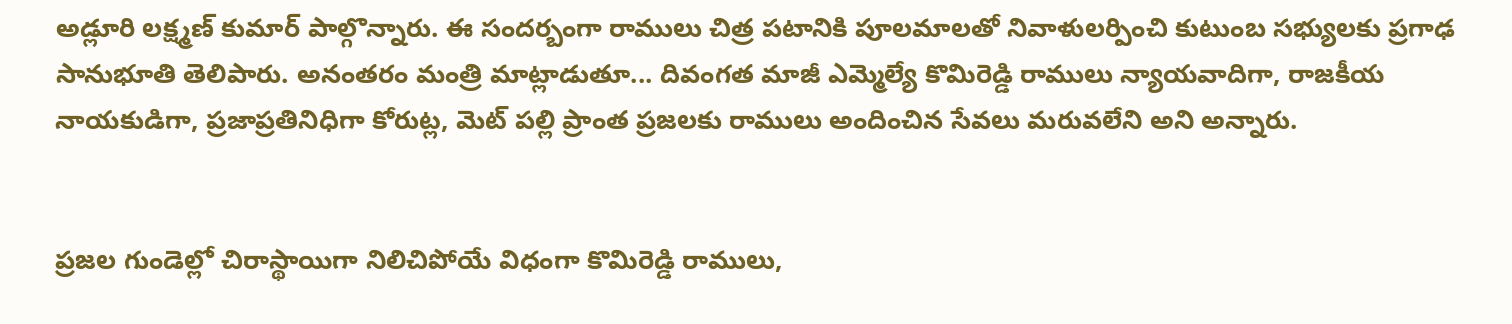అడ్లూరి లక్ష్మణ్ కుమార్ పాల్గొన్నారు. ఈ సందర్బంగా రాములు చిత్ర పటానికి పూలమాలతో నివాళులర్పించి కుటుంబ‌ సభ్యులకు ప్రగాఢ సానుభూతి తెలిపారు. అనంతరం మంత్రి మాట్లాడుతూ... దివంగత మాజీ ఎమ్మెల్యే కొమిరెడ్డి రాములు న్యాయవాదిగా, రాజకీయ నాయకుడిగా, ప్రజాప్రతినిధిగా కోరుట్ల, మెట్ పల్లి ప్రాంత ప్రజలకు రాములు అందించిన సేవలు మరువలేని అని అన్నారు.


ప్రజల గుండెల్లో చిరాస్థాయిగా నిలిచిపోయే విధంగా కొమిరెడ్డి రాములు,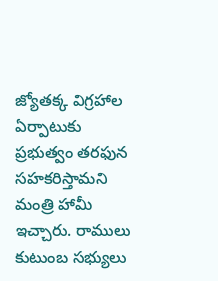జ్యోతక్క విగ్రహాల ఏర్పాటుకు ప్రభుత్వం తరఫున సహకరిస్తామని మంత్రి హామీ ఇచ్చారు. రాములు కుటుంబ సభ్యులు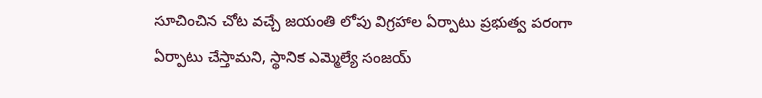సూచించిన చోట వచ్చే జయంతి లోపు విగ్రహాల ఏర్పాటు ప్రభుత్వ పరంగా ఏర్పాటు చేస్తామని, స్థానిక ఎమ్మెల్యే సంజయ్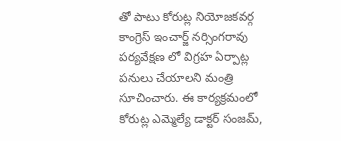తో పాటు కోరుట్ల నియోజకవర్గ కాంగ్రెస్ ఇంచార్జ్ నర్సింగరావు పర్యవేక్షణ లో విగ్రహ ఏర్పాట్ల పనులు చేయాలని మంత్రి సూచించారు. ఈ కార్యక్రమంలో కోరుట్ల ఎమ్మెల్యే డాక్టర్ సంజమ్,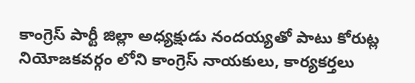కాంగ్రెస్ పార్టీ జిల్లా అధ్యక్షుడు నందయ్యతో పాటు కోరుట్ల నియోజకవర్గం లోని కాంగ్రెస్ నాయకులు, కార్యకర్తలు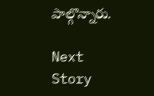పాల్గొన్నారు.

Next Story